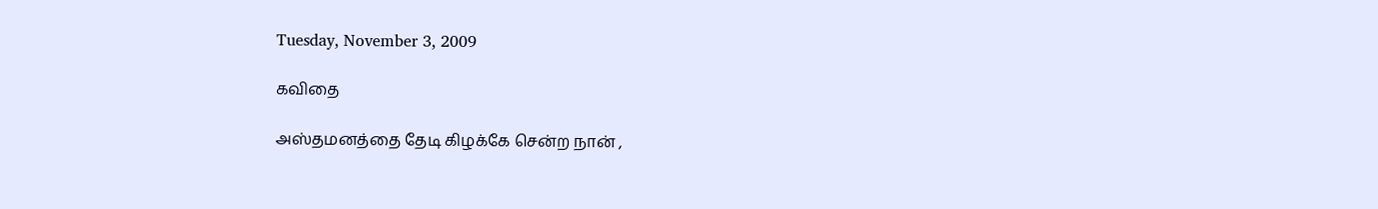Tuesday, November 3, 2009

கவிதை

அஸ்தமனத்தை தேடி கிழக்கே சென்ற நான் ,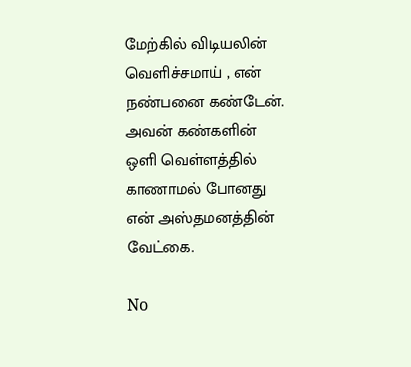மேற்கில் விடியலின் வெளிச்சமாய் , என்
நண்பனை கண்டேன். அவன் கண்களின்
ஒளி வெள்ளத்தில் காணாமல் போனது
என் அஸ்தமனத்தின் வேட்கை.

No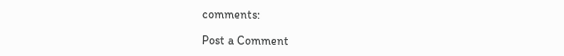comments:

Post a Comment